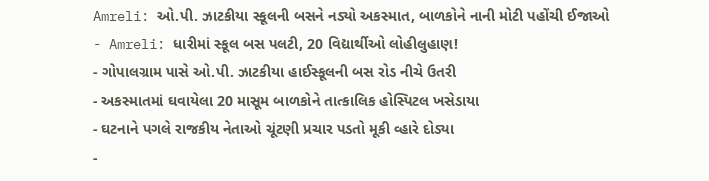Amreli: ઓ.પી. ઝાટકીયા સ્કૂલની બસને નડ્યો અકસ્માત, બાળકોને નાની મોટી પહોંચી ઈજાઓ
- Amreli: ધારીમાં સ્કૂલ બસ પલટી, 20 વિદ્યાર્થીઓ લોહીલુહાણ!
- ગોપાલગ્રામ પાસે ઓ.પી. ઝાટકીયા હાઈસ્કૂલની બસ રોડ નીચે ઉતરી
- અકસ્માતમાં ઘવાયેલા 20 માસૂમ બાળકોને તાત્કાલિક હોસ્પિટલ ખસેડાયા
- ઘટનાને પગલે રાજકીય નેતાઓ ચૂંટણી પ્રચાર પડતો મૂકી વ્હારે દોડ્યા
-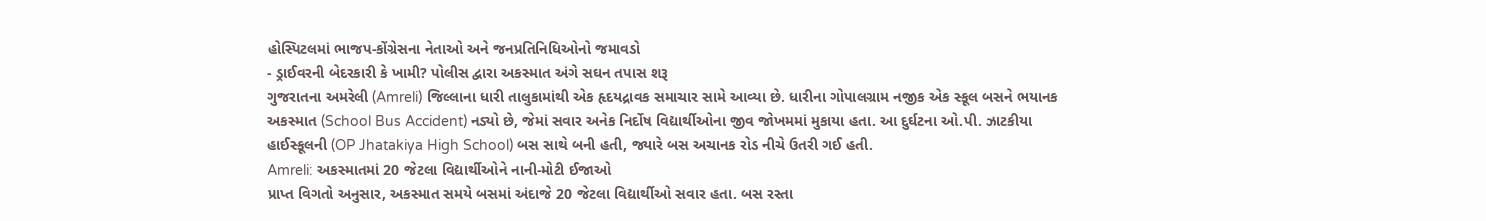હોસ્પિટલમાં ભાજપ-કોંગ્રેસના નેતાઓ અને જનપ્રતિનિધિઓનો જમાવડો
- ડ્રાઈવરની બેદરકારી કે ખામી? પોલીસ દ્વારા અકસ્માત અંગે સઘન તપાસ શરૂ
ગુજરાતના અમરેલી (Amreli) જિલ્લાના ધારી તાલુકામાંથી એક હૃદયદ્રાવક સમાચાર સામે આવ્યા છે. ધારીના ગોપાલગ્રામ નજીક એક સ્કૂલ બસને ભયાનક અકસ્માત (School Bus Accident) નડ્યો છે, જેમાં સવાર અનેક નિર્દોષ વિદ્યાર્થીઓના જીવ જોખમમાં મુકાયા હતા. આ દુર્ઘટના ઓ.પી. ઝાટકીયા હાઈસ્કૂલની (OP Jhatakiya High School) બસ સાથે બની હતી, જ્યારે બસ અચાનક રોડ નીચે ઉતરી ગઈ હતી.
Amreli: અકસ્માતમાં 20 જેટલા વિદ્યાર્થીઓને નાની-મોટી ઈજાઓ
પ્રાપ્ત વિગતો અનુસાર, અકસ્માત સમયે બસમાં અંદાજે 20 જેટલા વિદ્યાર્થીઓ સવાર હતા. બસ રસ્તા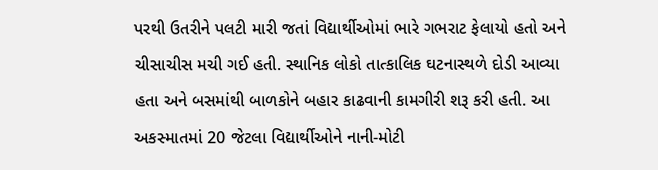પરથી ઉતરીને પલટી મારી જતાં વિદ્યાર્થીઓમાં ભારે ગભરાટ ફેલાયો હતો અને ચીસાચીસ મચી ગઈ હતી. સ્થાનિક લોકો તાત્કાલિક ઘટનાસ્થળે દોડી આવ્યા હતા અને બસમાંથી બાળકોને બહાર કાઢવાની કામગીરી શરૂ કરી હતી. આ અકસ્માતમાં 20 જેટલા વિદ્યાર્થીઓને નાની-મોટી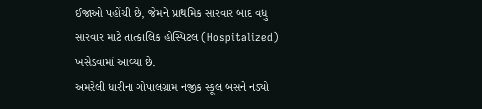ઈજાઓ પહોંચી છે, જેમને પ્રાથમિક સારવાર બાદ વધુ સારવાર માટે તાત્કાલિક હોસ્પિટલ (Hospitalized) ખસેડવામાં આવ્યા છે.
અમરેલી ધારીના ગોપાલગ્રામ નજીક સ્કૂલ બસને નડ્યો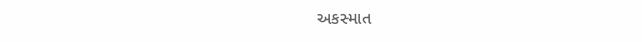અકસ્માત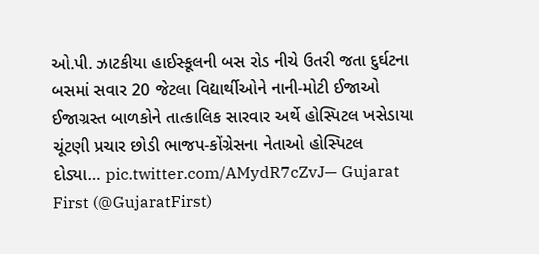ઓ.પી. ઝાટકીયા હાઈસ્કૂલની બસ રોડ નીચે ઉતરી જતા દુર્ઘટના
બસમાં સવાર 20 જેટલા વિદ્યાર્થીઓને નાની-મોટી ઈજાઓ
ઈજાગ્રસ્ત બાળકોને તાત્કાલિક સારવાર અર્થે હોસ્પિટલ ખસેડાયા
ચૂંટણી પ્રચાર છોડી ભાજપ-કોંગ્રેસના નેતાઓ હોસ્પિટલ દોડ્યા… pic.twitter.com/AMydR7cZvJ— Gujarat First (@GujaratFirst)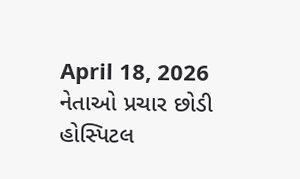April 18, 2026
નેતાઓ પ્રચાર છોડી હોસ્પિટલ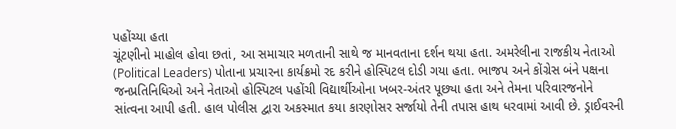પહોંચ્યા હતા
ચૂંટણીનો માહોલ હોવા છતાં, આ સમાચાર મળતાની સાથે જ માનવતાના દર્શન થયા હતા. અમરેલીના રાજકીય નેતાઓ (Political Leaders) પોતાના પ્રચારના કાર્યક્રમો રદ કરીને હોસ્પિટલ દોડી ગયા હતા. ભાજપ અને કોંગ્રેસ બંને પક્ષના જનપ્રતિનિધિઓ અને નેતાઓ હોસ્પિટલ પહોંચી વિદ્યાર્થીઓના ખબર-અંતર પૂછ્યા હતા અને તેમના પરિવારજનોને સાંત્વના આપી હતી. હાલ પોલીસ દ્વારા અકસ્માત કયા કારણોસર સર્જાયો તેની તપાસ હાથ ધરવામાં આવી છે. ડ્રાઈવરની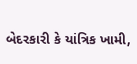બેદરકારી કે યાંત્રિક ખામી,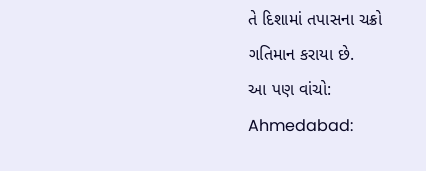તે દિશામાં તપાસના ચક્રો ગતિમાન કરાયા છે.
આ પણ વાંચો: Ahmedabad: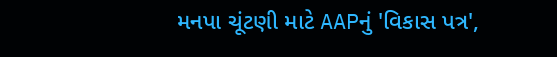મનપા ચૂંટણી માટે AAPનું 'વિકાસ પત્ર',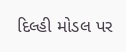દિલ્હી મોડલ પર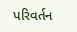પરિવર્તન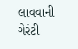લાવવાની ગેરંટી